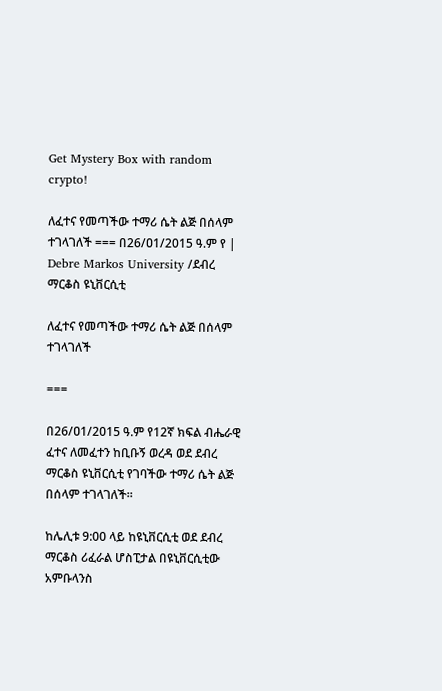Get Mystery Box with random crypto!

ለፈተና የመጣችው ተማሪ ሴት ልጅ በሰላም ተገላገለች === በ26/ዐ1/2015 ዓ.ም የ | Debre Markos University /ደብረ ማርቆስ ዩኒቨርሲቲ

ለፈተና የመጣችው ተማሪ ሴት ልጅ በሰላም ተገላገለች

===

በ26/ዐ1/2015 ዓ.ም የ12ኛ ክፍል ብሔራዊ ፈተና ለመፈተን ከቢቡኝ ወረዳ ወደ ደብረ ማርቆስ ዩኒቨርሲቲ የገባችው ተማሪ ሴት ልጅ በሰላም ተገላገለች።

ከሌሊቱ 9:00 ላይ ከዩኒቨርሲቲ ወደ ደብረ ማርቆስ ሪፈራል ሆስፒታል በዩኒቨርሲቲው አምቡላንስ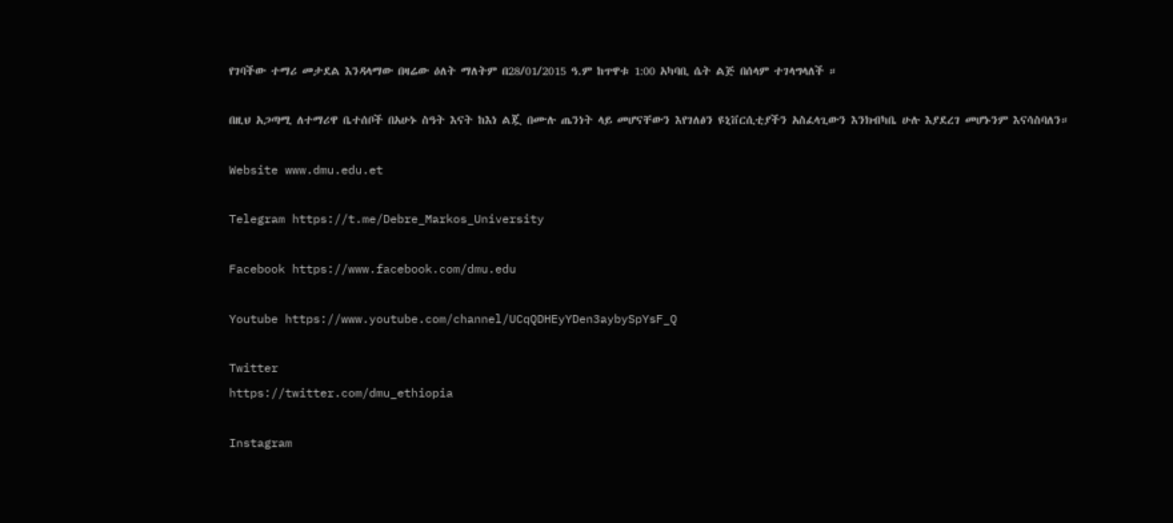የገባችው ተማሪ መታደል እንዳላማው በዛሬው ዕለት ማለትም በ28/01/2015 ዓ.ም ከጥዋቱ 1:00 አካባቢ ሴት ልጅ በሰላም ተገላግላለች ።

በዚህ አጋጣሚ ለተማሪዋ ቤተሰቦች በአሁኑ ስዓት እናት ከእነ ልጇ በሙሉ ጤንነት ላይ መሆናቸውን እየገለፅን ዩኒቨርሲቲያችን አስፈላጊውን እንክብካቤ ሁሉ እያደረገ መሆኑንም እናሳስባለን።

Website www.dmu.edu.et

Telegram https://t.me/Debre_Markos_University

Facebook https://www.facebook.com/dmu.edu

Youtube https://www.youtube.com/channel/UCqQDHEyYDen3aybySpYsF_Q

Twitter
https://twitter.com/dmu_ethiopia

Instagram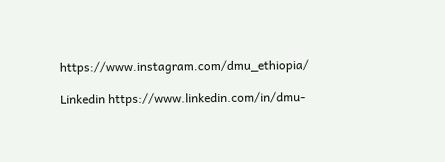https://www.instagram.com/dmu_ethiopia/

Linkedin https://www.linkedin.com/in/dmu-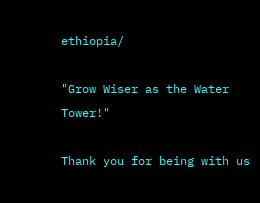ethiopia/

"Grow Wiser as the Water Tower!"

Thank you for being with us